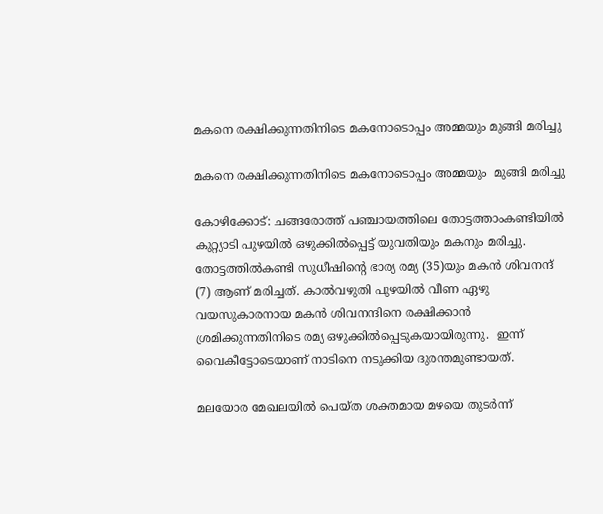മകനെ രക്ഷിക്കുന്നതിനിടെ മകനോടൊപ്പം അമ്മയും മുങ്ങി മരിച്ചു

മകനെ രക്ഷിക്കുന്നതിനിടെ മകനോടൊപ്പം അമ്മയും  മുങ്ങി മരിച്ചു

കോഴിക്കോട്: ചങ്ങരോത്ത് പഞ്ചായത്തിലെ തോട്ടത്താംകണ്ടിയിൽ കുറ്റ്യാടി പുഴയിൽ ഒഴുക്കിൽപ്പെട്ട് യുവതിയും മകനും മരിച്ചു. തോട്ടത്തിൽകണ്ടി സുധീഷിന്റെ ഭാര്യ രമ്യ (35)യും മകന്‍ ശിവനന്ദ് (7) ആണ് മരിച്ചത്. കാൽവഴുതി പുഴയിൽ വീണ ഏഴു വയസുകാരനായ മകൻ ശിവനന്ദിനെ രക്ഷിക്കാൻ ശ്രമിക്കുന്നതിനിടെ രമ്യ ഒഴുക്കിൽപ്പെടുകയായിരുന്നു.  ഇന്ന് വൈകീട്ടോടെയാണ് നാടിനെ നടുക്കിയ ദുരന്തമുണ്ടായത്.

മലയോര മേഖലയിൽ പെയ്ത ശക്തമായ മഴയെ തുടർന്ന്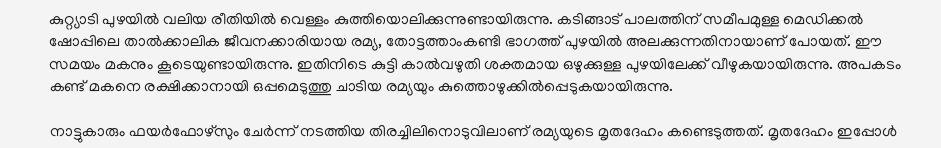കുറ്റ്യാടി പുഴയിൽ വലിയ രീതിയിൽ വെള്ളം കുത്തിയൊലിക്കുന്നുണ്ടായിരുന്നു. കടിങ്ങാട് പാലത്തിന് സമീപമുള്ള മെഡിക്കൽ ഷോപ്പിലെ താൽക്കാലിക ജീവനക്കാരിയായ രമ്യ, തോട്ടത്താംകണ്ടി ഭാഗത്ത് പുഴയിൽ അലക്കുന്നതിനായാണ് പോയത്. ഈ സമയം മകനും കൂടെയുണ്ടായിരുന്നു. ഇതിനിടെ കുട്ടി കാൽവഴുതി ശക്തമായ ഒഴുക്കുള്ള പുഴയിലേക്ക് വീഴുകയായിരുന്നു. അപകടം കണ്ട് മകനെ രക്ഷിക്കാനായി ഒപ്പമെടുത്തു ചാടിയ രമ്യയും കുത്തൊഴുക്കിൽപ്പെടുകയായിരുന്നു.

നാട്ടുകാരും ഫയർഫോഴ്സും ചേർന്ന് നടത്തിയ തിരച്ചിലിനൊടുവിലാണ് രമ്യയുടെ മൃതദേഹം കണ്ടെടുത്തത്. മൃതദേഹം ഇപ്പോൾ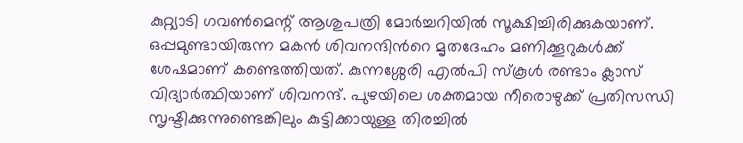കുറ്റ്യാടി ഗവൺമെന്റ് ആശുപത്രി മോർച്ചറിയിൽ സൂക്ഷിച്ചിരിക്കുകയാണ്. ഒപ്പമുണ്ടായിരുന്ന മകൻ ശിവനന്ദിന്‍റെ മൃതദേഹം മണിക്കൂറുകള്‍ക്ക് ശേഷമാണ് കണ്ടെത്തിയത്. കുന്നശ്ശേരി എൽപി സ്കൂൾ രണ്ടാം ക്ലാസ് വിദ്യാർത്ഥിയാണ് ശിവനന്ദ്. പുഴയിലെ ശക്തമായ നീരൊഴുക്ക് പ്രതിസന്ധി സൃഷ്ടിക്കുന്നുണ്ടെങ്കിലും കുട്ടിക്കായുള്ള തിരച്ചിൽ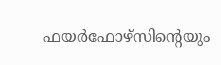ഫയർഫോഴ്സിന്റെയും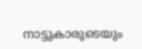നാട്ടുകാരുടെയും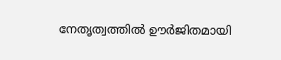നേതൃത്വത്തിൽ ഊർജിതമായി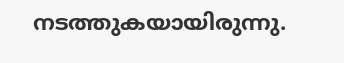നടത്തുകയായിരുന്നു.